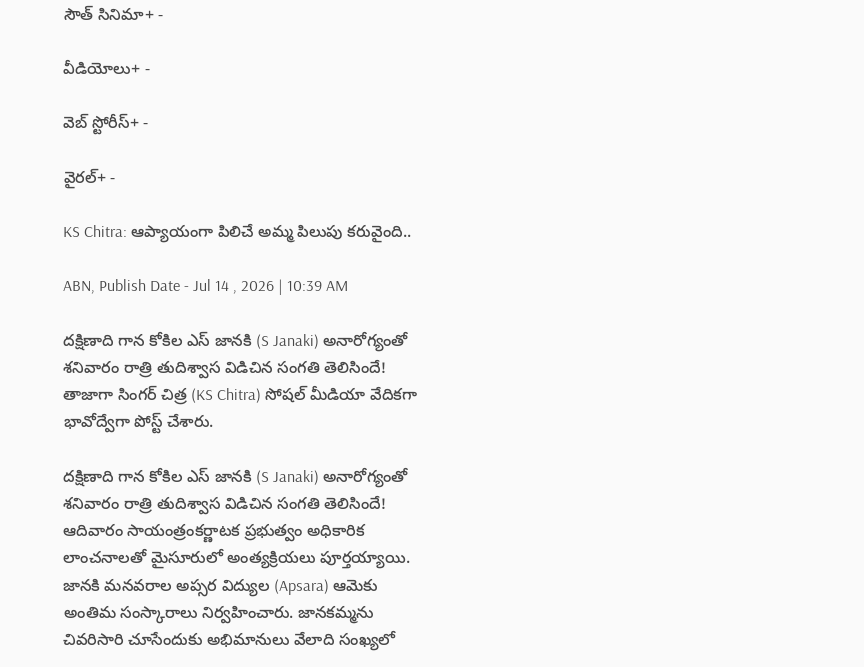సౌత్ సినిమా+ -

వీడియోలు+ -

వెబ్ స్టోరీస్+ -

వైరల్+ -

KS Chitra: ఆప్యాయంగా పిలిచే అమ్మ పిలుపు కరువైంది..

ABN, Publish Date - Jul 14 , 2026 | 10:39 AM

దక్షిణాది గాన కోకిల ఎస్‌ జానకి (S Janaki) అనారోగ్యంతో శనివారం రాత్రి తుదిశ్వాస విడిచిన సంగతి తెలిసిందే! తాజాగా సింగర్‌ చిత్ర (KS Chitra) సోషల్‌ మీడియా వేదికగా భావోద్వేగా పోస్ట్‌ చేశారు.

దక్షిణాది గాన కోకిల ఎస్‌ జానకి (S Janaki) అనారోగ్యంతో శనివారం రాత్రి తుదిశ్వాస విడిచిన సంగతి తెలిసిందే! ఆదివారం సాయంత్రంకర్ణాటక ప్రభుత్వం అధికారిక లాంచనాలతో మైసూరులో అంత్యక్రియలు పూర్తయ్యాయి. జానకి మనవరాల అప్సర విద్యుల (Apsara) ఆమెకు అంతిమ సంస్కారాలు నిర్వహించారు. జానకమ్మను చివరిసారి చూసేందుకు అభిమానులు వేలాది సంఖ్యలో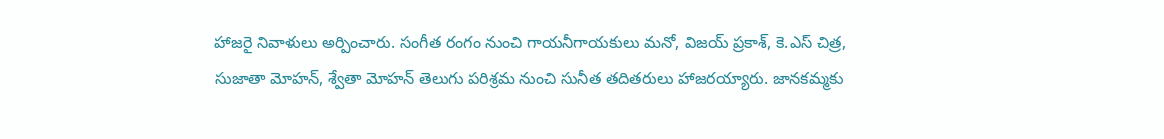హాజరై నివాళులు అర్పించారు. సంగీత రంగం నుంచి గాయనీగాయకులు మనో, విజయ్‌ ప్రకాశ్‌, కె.ఎస్‌ చిత్ర, సుజాతా మోహన్‌, శ్వేతా మోహన్‌ తెలుగు పరిశ్రమ నుంచి సునీత తదితరులు హాజరయ్యారు. జానకమ్మకు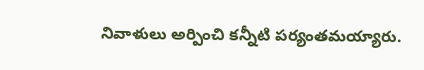నివాళులు అర్పించి కన్నీటి పర్యంతమయ్యారు.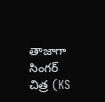తాజాగా సింగర్‌ చిత్ర (KS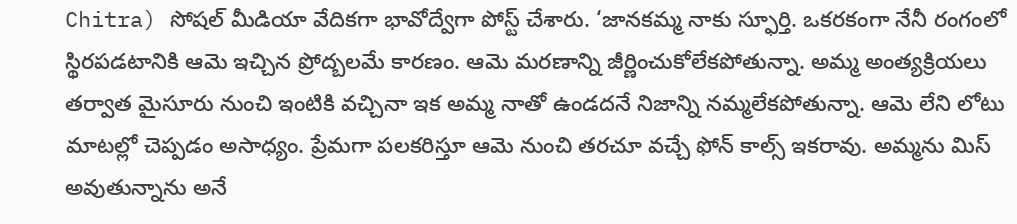Chitra) సోషల్‌ మీడియా వేదికగా భావోద్వేగా పోస్ట్‌ చేశారు. ‘జానకమ్మ నాకు స్ఫూర్తి. ఒకరకంగా నేనీ రంగంలో స్థిరపడటానికి ఆమె ఇచ్చిన ప్రోద్బలమే కారణం. ఆమె మరణాన్ని జీర్ణించుకోలేకపోతున్నా. అమ్మ అంత్యక్రియలు తర్వాత మైసూరు నుంచి ఇంటికి వచ్చినా ఇక అమ్మ నాతో ఉండదనే నిజాన్ని నమ్మలేకపోతున్నా. ఆమె లేని లోటు మాటల్లో చెప్పడం అసాధ్యం. ప్రేమగా పలకరిస్తూ ఆమె నుంచి తరచూ వచ్చే ఫోన్‌ కాల్స్‌ ఇకరావు. అమ్మను మిస్‌ అవుతున్నాను అనే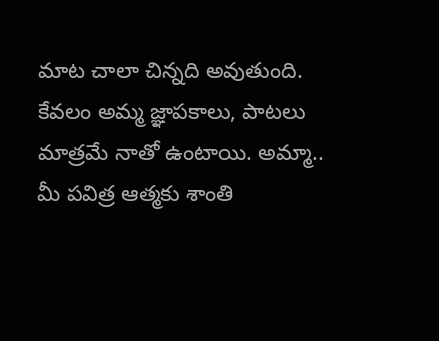మాట చాలా చిన్నది అవుతుంది. కేవలం అమ్మ జ్ఞాపకాలు, పాటలు మాత్రమే నాతో ఉంటాయి. అమ్మా.. మీ పవిత్ర ఆత్మకు శాంతి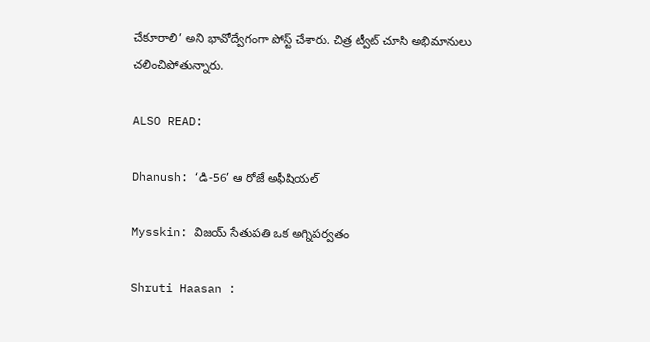చేకూరాలి’ అని భావోద్వేగంగా పోస్ట్‌ చేశారు. చిత్ర ట్వీట్‌ చూసి అభిమానులు చలించిపోతున్నారు.

ALSO READ:

Dhanush: ‘డి-56’ ఆ రోజే అఫీషియల్

Mysskin: విజయ్‌ సేతుపతి ఒక అగ్నిపర్వతం

Shruti Haasan :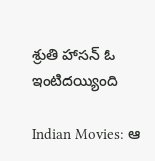శ్రుతి హాసన్ ఓ ఇంటిదయ్యింది

Indian Movies: ఆ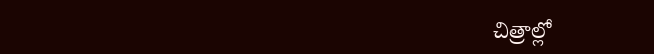చిత్రాల్లో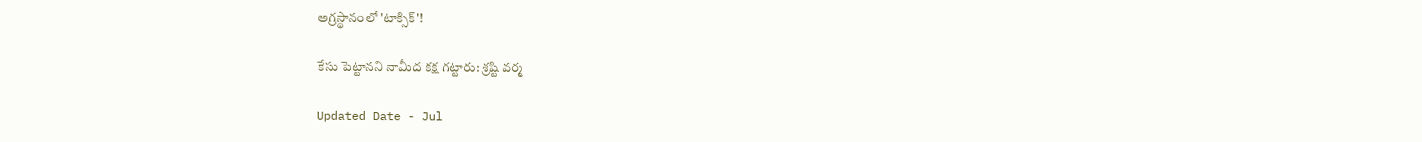అగ్రస్థానంలో 'టాక్సిక్‌'!

కేసు పెట్టానని నామీద కక్ష గట్టారు: శ్రష్టి వర్మ

Updated Date - Jul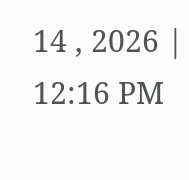14 , 2026 | 12:16 PM